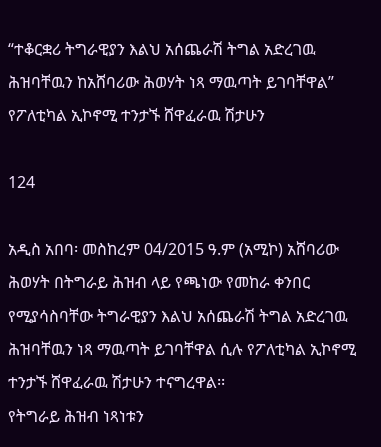“ተቆርቋሪ ትግራዊያን እልህ አሰጨራሽ ትግል አድረገዉ ሕዝባቸዉን ከአሸባሪው ሕወሃት ነጻ ማዉጣት ይገባቸዋል” የፖለቲካል ኢኮኖሚ ተንታኙ ሸዋፈራዉ ሽታሁን

124

አዲስ አበባ፡ መስከረም 04/2015 ዓ.ም (አሚኮ) አሸባሪው ሕወሃት በትግራይ ሕዝብ ላይ የጫነው የመከራ ቀንበር የሚያሳስባቸው ትግራዊያን እልህ አሰጨራሽ ትግል አድረገዉ ሕዝባቸዉን ነጻ ማዉጣት ይገባቸዋል ሲሉ የፖለቲካል ኢኮኖሚ ተንታኙ ሸዋፈራዉ ሽታሁን ተናግረዋል፡፡
የትግራይ ሕዝብ ነጻነቱን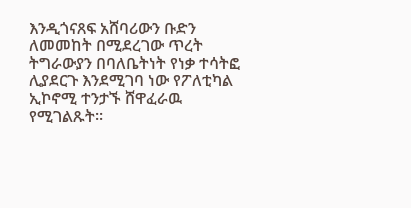እንዲጎናጸፍ አሸባሪውን ቡድን ለመመከት በሚደረገው ጥረት ትግራውያን በባለቤትነት የነቃ ተሳትፎ ሊያደርጉ እንደሚገባ ነው የፖለቲካል ኢኮኖሚ ተንታኙ ሸዋፈራዉ የሚገልጹት፡፡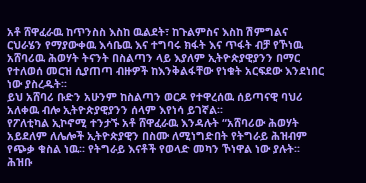አቶ ሸዋፈራዉ ከጥንስስ እስከ ዉልደት፣ ከጉልምስና እስከ ሽምግልና ርህራሄን የማያውቀዉ እሳቤዉ እና ተግባሩ ክፋት እና ጥፋት ብቻ የኾነዉ አሸባሪዉ ሕወሃት ትናንት በስልጣን ላይ እያለም ኢትዮጵያዊያንን በማር የተለወሰ መርዝ ሲያጠጣ ብዙዎች ከእንቅልፋቸው የነቁት አርፍደው እንደነበር ነው ያስረዱት፡፡
ይህ አሸባሪ ቡድን አሁንም ከስልጣን ወርዶ የተዋረሰዉ ሰይጣናዊ ባህሪ አለቀዉ ብሎ ኢትዮጵያዊያንን ሰላም እየነሳ ይገኛል፡፡
የፖለቲካል ኢኮኖሚ ተንታኙ አቶ ሸዋፈራዉ እንዳሉት “አሸባሪው ሕወሃት አይደለም ለሌሎች ኢትዮጵያዊን በስሙ ለሚነግድበት የትግራይ ሕዝብም የጭቃ ቁስል ነዉ፡፡ የትግራይ እናቶች የወላድ መካን ኾነዋል ነው ያሉት፡፡ ሕዝቡ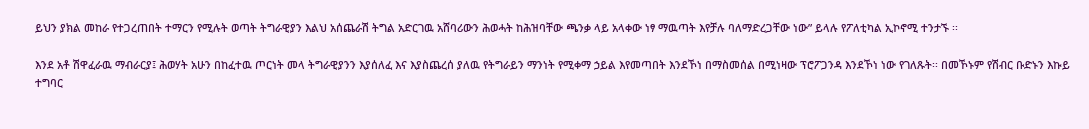ይህን ያክል መከራ የተጋረጠበት ተማርን የሚሉት ወጣት ትግራዊያን እልህ አሰጨራሽ ትግል አድርገዉ አሸባሪውን ሕወሓት ከሕዝባቸው ጫንቃ ላይ አላቀው ነፃ ማዉጣት እየቻሉ ባለማድረጋቸው ነው” ይላሉ የፖለቲካል ኢኮኖሚ ተንታኙ ፡፡

እንደ አቶ ሽዋፈራዉ ማብራርያ፤ ሕወሃት አሁን በከፈተዉ ጦርነት መላ ትግራዊያንን እያሰለፈ እና እያስጨረሰ ያለዉ የትግራይን ማንነት የሚቀማ ኃይል እየመጣበት እንደኾነ በማስመሰል በሚነዛው ፕሮፖጋንዳ እንደኾነ ነው የገለጹት፡፡ በመኾኑም የሽብር ቡድኑን እኩይ ተግባር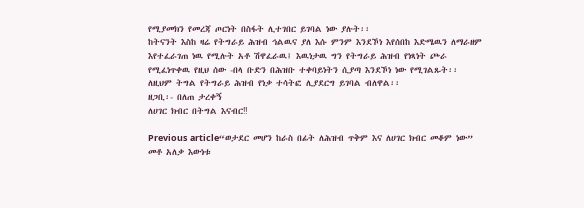የሚያመክን የመረጃ ጦርነት በስፋት ሊተገበር ይገባል ነው ያሉት፡፡
ከትናንት እስከ ዛሬ የትግራይ ሕዝብ ኅልዉና ያለ እሱ ምንም እንደኾነ እየሰበከ እድሜዉን ለማራዘም እየተፈራገጠ ነዉ የሚሉት አቶ ሽዋፈራዉ፤ እዉነታዉ ግን የትግራይ ሕዝብ የነጻነት ጮራ የሚፈነጥቀዉ የዚህ ሰው -በላ ቡድን በሕዝቡ ተቀባይነትን ሲያጣ እንደኾነ ነው የሚገልጹት፡፡ ለዚህም ትግል የትግራይ ሕዝብ የነቃ ተሳትፎ ሊያደርግ ይገባል ብለዋል፡፡
ዘጋቢ፡- በለጠ ታረቀኝ
ለሀገር ክብር በትግል እናብር‼

Previous article“ወታደር መሆን ከራስ በፊት ለሕዝብ ጥቅም እና ለሀገር ክብር መቆም ነው” መቶ አለቃ እውነቱ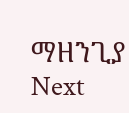ማዘንጊያ
Next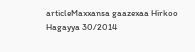articleMaxxansa gaazexaa Hirkoo Hagayya 30/2014